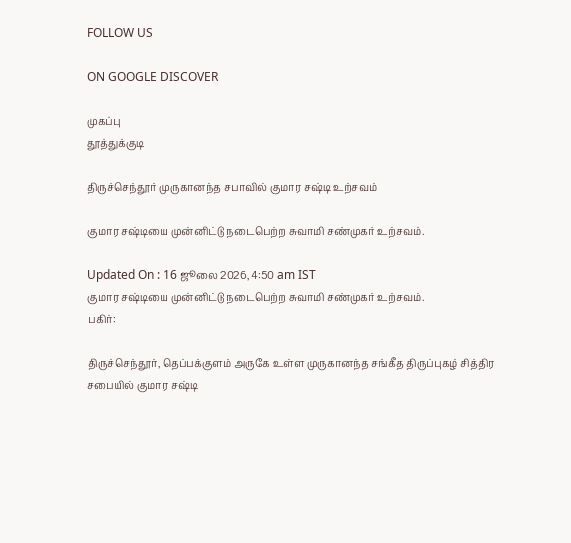FOLLOW US

ON GOOGLE DISCOVER

முகப்பு
தூத்துக்குடி

திருச்செந்தூர் முருகானந்த சபாவில் குமார சஷ்டி உற்சவம்

குமார சஷ்டியை முன்னிட்டு நடைபெற்ற சுவாமி சண்முகர் உற்சவம்.

Updated On : 16 ஜூலை 2026, 4:50 am IST
குமார சஷ்டியை முன்னிட்டு நடைபெற்ற சுவாமி சண்முகர் உற்சவம்.
பகிர்:

திருச்செந்தூர், தெப்பக்குளம் அருகே உள்ள முருகானந்த சங்கீத திருப்புகழ் சித்திர சபையில் குமார சஷ்டி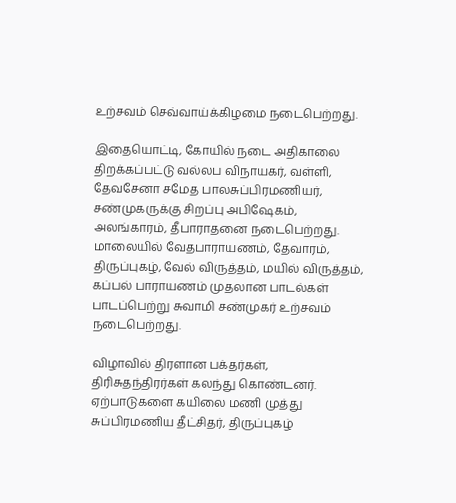உற்சவம் செவ்வாய்க்கிழமை நடைபெற்றது.

இதையொட்டி, கோயில் நடை அதிகாலை திறக்கப்பட்டு வல்லப விநாயகர், வள்ளி, தேவசேனா சமேத பாலசுப்பிரமணியர், சண்முகருக்கு சிறப்பு அபிஷேகம், அலங்காரம், தீபாராதனை நடைபெற்றது. மாலையில் வேதபாராயணம், தேவாரம், திருப்புகழ், வேல் விருத்தம், மயில் விருத்தம், கப்பல் பாராயணம் முதலான பாடல்கள் பாடப்பெற்று சுவாமி சண்முகர் உற்சவம் நடைபெற்றது.

விழாவில் திரளான பக்தர்கள், திரிசுதந்திரர்கள் கலந்து கொண்டனர். ஏற்பாடுகளை கயிலை மணி முத்து சுப்பிரமணிய தீட்சிதர், திருப்புகழ்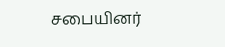சபையினர்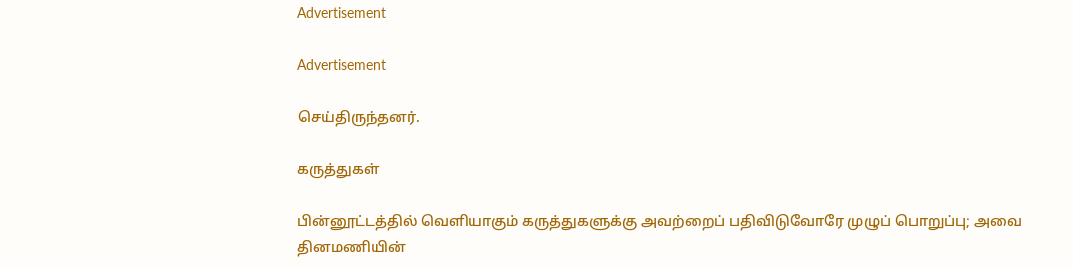Advertisement

Advertisement

செய்திருந்தனர்.

கருத்துகள்

பின்னூட்டத்தில் வெளியாகும் கருத்துகளுக்கு அவற்றைப் பதிவிடுவோரே முழுப் பொறுப்பு; அவை தினமணியின்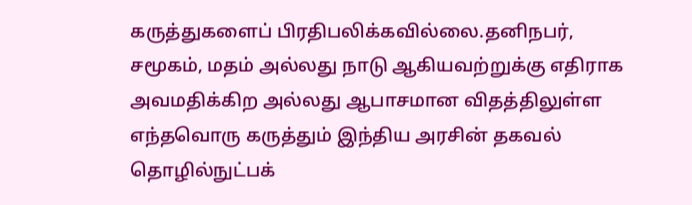கருத்துகளைப் பிரதிபலிக்கவில்லை.தனிநபர், சமூகம், மதம் அல்லது நாடு ஆகியவற்றுக்கு எதிராக அவமதிக்கிற அல்லது ஆபாசமான விதத்திலுள்ள எந்தவொரு கருத்தும் இந்திய அரசின் தகவல் தொழில்நுட்பக்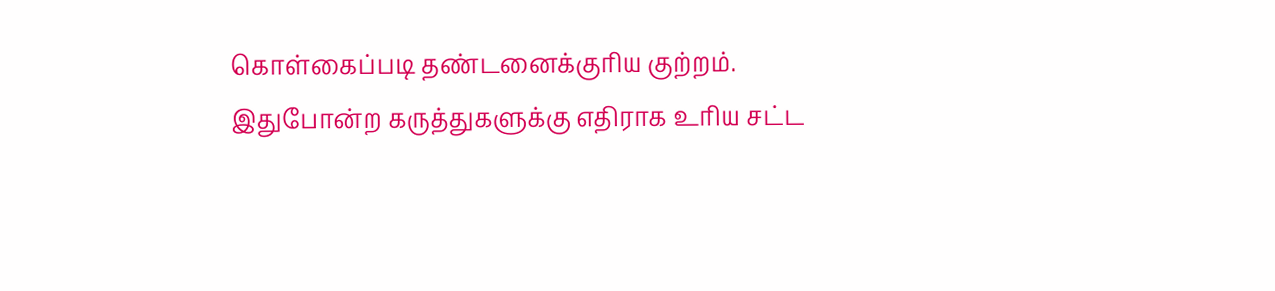கொள்கைப்படி தண்டனைக்குரிய குற்றம். இதுபோன்ற கருத்துகளுக்கு எதிராக உரிய சட்ட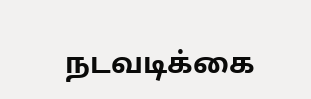நடவடிக்கை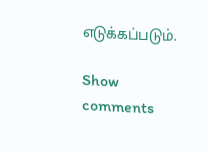எடுக்கப்படும்.

Show comments